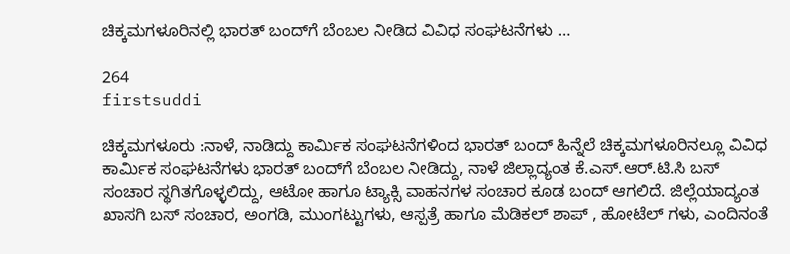ಚಿಕ್ಕಮಗಳೂರಿನಲ್ಲಿ ಭಾರತ್ ಬಂದ್‌ಗೆ ಬೆಂಬಲ ನೀಡಿದ ವಿವಿಧ ಸಂಘಟನೆಗಳು …

264
firstsuddi

ಚಿಕ್ಕಮಗಳೂರು :ನಾಳೆ, ನಾಡಿದ್ದು ಕಾರ್ಮಿಕ ಸಂಘಟನೆಗಳಿಂದ ಭಾರತ್ ಬಂದ್ ಹಿನ್ನೆಲೆ ಚಿಕ್ಕಮಗಳೂರಿನಲ್ಲೂ ವಿವಿಧ ಕಾರ್ಮಿಕ ಸಂಘಟನೆಗಳು ಭಾರತ್ ಬಂದ್‌ಗೆ ಬೆಂಬಲ ನೀಡಿದ್ದು, ನಾಳೆ ಜಿಲ್ಲಾದ್ಯಂತ ಕೆ.ಎಸ್.ಆರ್.ಟಿ.ಸಿ ಬಸ್ ಸಂಚಾರ ಸ್ಥಗಿತಗೊಳ್ಳಲಿದ್ದು, ಆಟೋ ಹಾಗೂ ಟ್ಯಾಕ್ಸಿ ವಾಹನಗಳ ಸಂಚಾರ ಕೂಡ ಬಂದ್ ಆಗಲಿದೆ. ಜಿಲ್ಲೆಯಾದ್ಯಂತ ಖಾಸಗಿ ಬಸ್ ಸಂಚಾರ, ಅಂಗಡಿ, ಮುಂಗಟ್ಟುಗಳು, ಆಸ್ಪತ್ರೆ ಹಾಗೂ ಮೆಡಿಕಲ್ ಶಾಪ್ , ಹೋಟೆಲ್ ಗಳು, ಎಂದಿನಂತೆ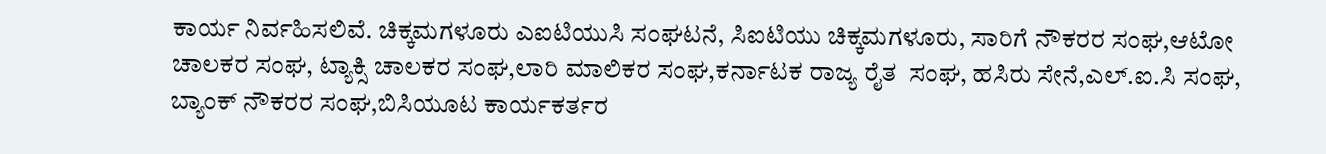ಕಾರ್ಯ ನಿರ್ವಹಿಸಲಿವೆ. ಚಿಕ್ಕಮಗಳೂರು ಎಐಟಿಯುಸಿ ಸಂಘಟನೆ, ಸಿಐಟಿಯು ಚಿಕ್ಕಮಗಳೂರು, ಸಾರಿಗೆ ನೌಕರರ ಸಂಘ,ಆಟೋ ಚಾಲಕರ ಸಂಘ, ಟ್ಯಾಕ್ಸಿ ಚಾಲಕರ ಸಂಘ,ಲಾರಿ ಮಾಲಿಕರ ಸಂಘ,ಕರ್ನಾಟಕ ರಾಜ್ಯ ರೈತ  ಸಂಘ, ಹಸಿರು ಸೇನೆ,ಎಲ್.ಐ.ಸಿ ಸಂಘ, ಬ್ಯಾಂಕ್ ನೌಕರರ ಸಂಘ,ಬಿಸಿಯೂಟ ಕಾರ್ಯಕರ್ತರ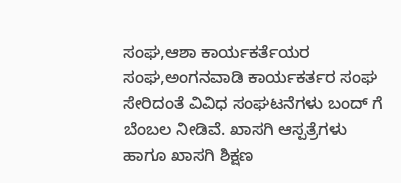ಸಂಘ,ಆಶಾ ಕಾರ್ಯಕರ್ತೆಯರ ಸಂಘ,ಅಂಗನವಾಡಿ ಕಾರ್ಯಕರ್ತರ ಸಂಘ ಸೇರಿದಂತೆ ವಿವಿಧ ಸಂಘಟನೆಗಳು ಬಂದ್ ಗೆ ಬೆಂಬಲ ನೀಡಿವೆ. ಖಾಸಗಿ ಆಸ್ಪತ್ರೆಗಳು ಹಾಗೂ ಖಾಸಗಿ ಶಿಕ್ಷಣ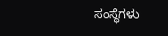ಸಂಸ್ಥೆಗಳು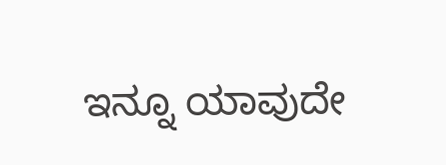ಇನ್ನೂ ಯಾವುದೇ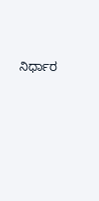ನಿರ್ಧಾರ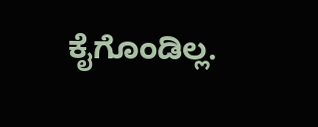ಕೈಗೊಂಡಿಲ್ಲ.